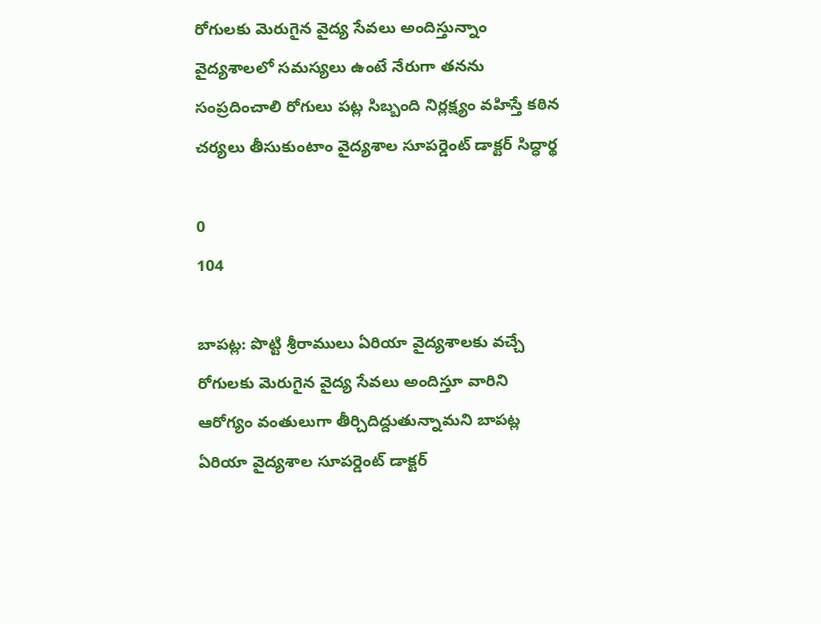రోగులకు మెరుగైన వైద్య సేవలు అందిస్తున్నాం వైద్యశాలలో సమస్యలు ఉంటే నేరుగా తనను సంప్రదించాలి రోగులు పట్ల సిబ్బంది నిర్లక్ష్యం వహిస్తే కఠిన చర్యలు తీసుకుంటాం వైద్యశాల సూపర్డెంట్ డాక్టర్ సిద్ధార్థ

0
104

బాపట్ల: పొట్టి శ్రీరాములు ఏరియా వైద్యశాలకు వచ్చే రోగులకు మెరుగైన వైద్య సేవలు అందిస్తూ వారిని ఆరోగ్యం వంతులుగా తీర్చిదిద్దుతున్నామని బాపట్ల ఏరియా వైద్యశాల సూపర్డెంట్ డాక్టర్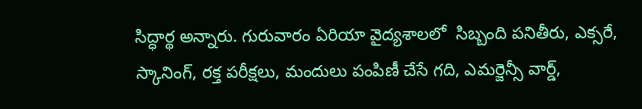సిద్ధార్థ అన్నారు. గురువారం ఏరియా వైద్యశాలలో  సిబ్బంది పనితీరు, ఎక్సరే, స్కానింగ్, రక్త పరీక్షలు, మందులు పంపిణీ చేసే గది, ఎమర్జెన్సీ వార్డ్,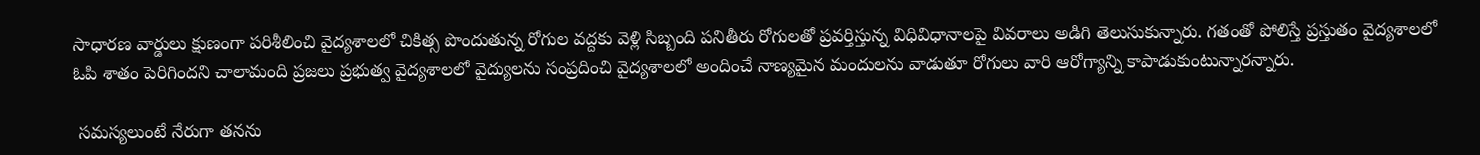సాధారణ వార్డులు క్షుణంగా పరిశీలించి వైద్యశాలలో చికిత్స పొందుతున్న రోగుల వద్దకు వెళ్లి సిబ్బంది పనితీరు రోగులతో ప్రవర్తిస్తున్న విధివిధానాలపై వివరాలు అడిగి తెలుసుకున్నారు. గతంతో పోలిస్తే ప్రస్తుతం వైద్యశాలలో ఓపి శాతం పెరిగిందని చాలామంది ప్రజలు ప్రభుత్వ వైద్యశాలలో వైద్యులను సంప్రదించి వైద్యశాలలో అందించే నాణ్యమైన మందులను వాడుతూ రోగులు వారి ఆరోగ్యాన్ని కాపాడుకుంటున్నారన్నారు.

 సమస్యలుంటే నేరుగా తనను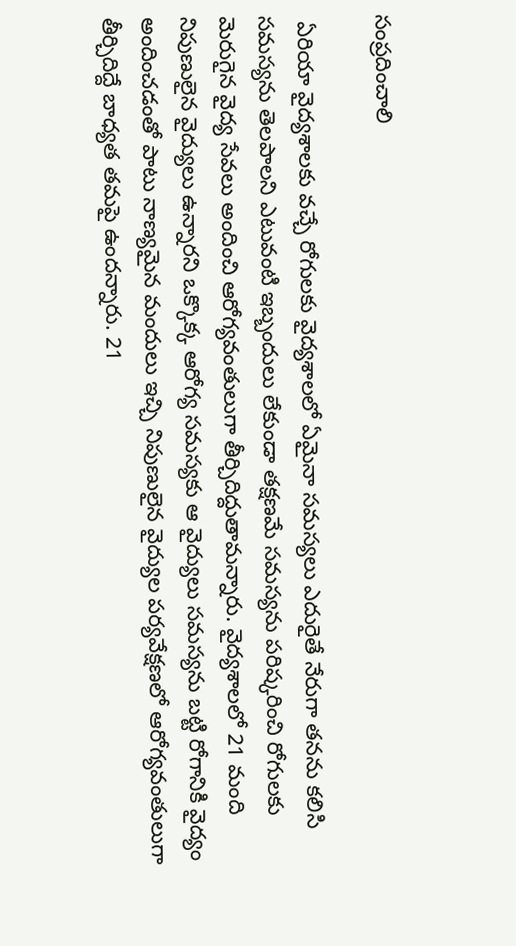సంప్రదించాలి

 ఏరియా వైద్యశాలకు వచ్చే రోగులకు వైద్యశాలలో ఏమైనా సమస్యలు ఎదురైతే నేరుగా తనను కలిసి సమస్యను తెలపాలని ఎటువంటి ఇబ్బందులు లేకుండా తక్షణమే సమస్యను పరిష్కరించి రోగులకు మెరుగైన వైద్య సేవలు అందించి ఆరోగ్యవంతులుగా తీర్చిదిద్దుతామన్నారు. వైద్యశాలలో 21 మంది నిపుణులైన వైద్యులు ఉన్నారని ఒక్కొక్క ఆరోగ్య సమస్యకు ఆ వైద్యులు సమస్యను బట్టి రోగానికి వైద్యం అందించడంతో పాటు నాణ్యమైన మందులు ఇచ్చి నిపుణులైన వైద్యుల పర్యవేక్షణలో ఆరోగ్యవంతులుగా తీర్చిదిద్దే బాధ్యత తమపై ఉందన్నారు. 21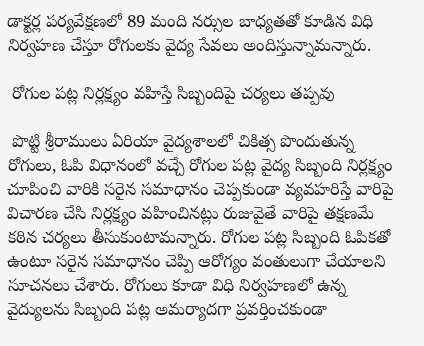డాక్టర్ల పర్యవేక్షణలో 89 మంది నర్సుల బాధ్యతతో కూడిన విధి నిర్వహణ చేస్తూ రోగులకు వైద్య సేవలు అందిస్తున్నామన్నారు.

 రోగుల పట్ల నిర్లక్ష్యం వహిస్తే సిబ్బందిపై చర్యలు తప్పవు

 పొట్టి శ్రీరాములు ఏరియా వైద్యశాలలో చికిత్స పొందుతున్న రోగులు, ఓపి విధానంలో వచ్చే రోగుల పట్ల వైద్య సిబ్బంది నిర్లక్ష్యం చూపించి వారికి సరైన సమాధానం చెప్పకుండా వ్యవహరిస్తే వారిపై విచారణ చేసి నిర్లక్ష్యం వహించినట్లు రుజువైతే వారిపై తక్షణమే కఠిన చర్యలు తీసుకుంటామన్నారు. రోగుల పట్ల సిబ్బంది ఓపికతో ఉంటూ సరైన సమాధానం చెప్పి ఆరోగ్యం వంతులుగా చేయాలని సూచనలు చేశారు. రోగులు కూడా విధి నిర్వహణలో ఉన్న వైద్యులను సిబ్బంది పట్ల అమర్యాదగా ప్రవర్తించకుండా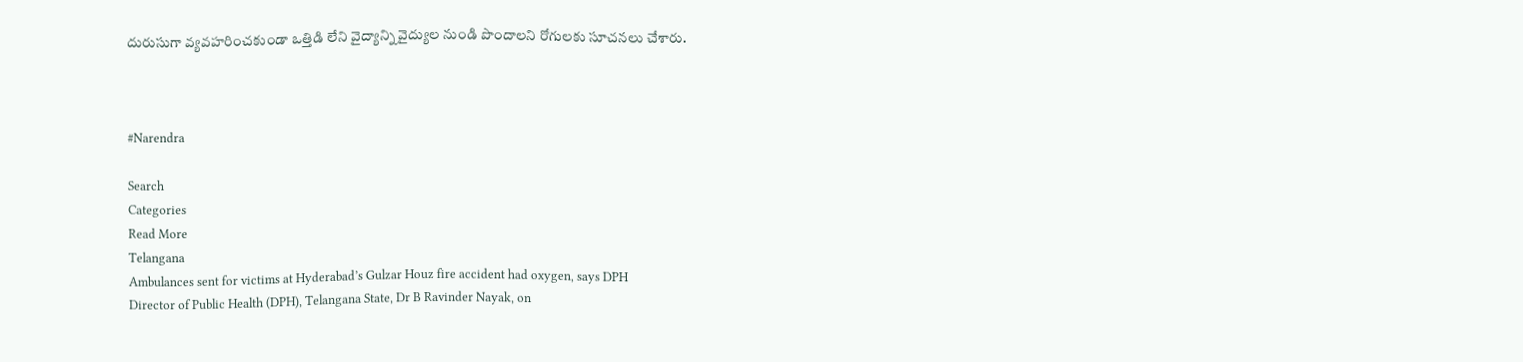దురుసుగా వ్యవహరించకుండా ఒత్తిడి లేని వైద్యాన్ని వైద్యుల నుండి పొందాలని రోగులకు సూచనలు చేశారు.



#Narendra

Search
Categories
Read More
Telangana
Ambulances sent for victims at Hyderabad’s Gulzar Houz fire accident had oxygen, says DPH
Director of Public Health (DPH), Telangana State, Dr B Ravinder Nayak, on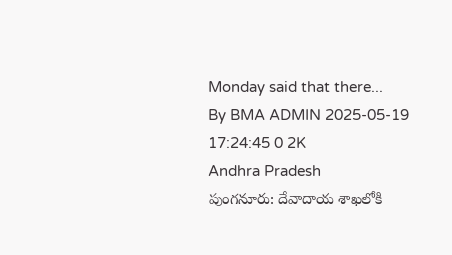Monday said that there...
By BMA ADMIN 2025-05-19 17:24:45 0 2K
Andhra Pradesh
పుంగనూరు: దేవాదాయ శాఖలోకి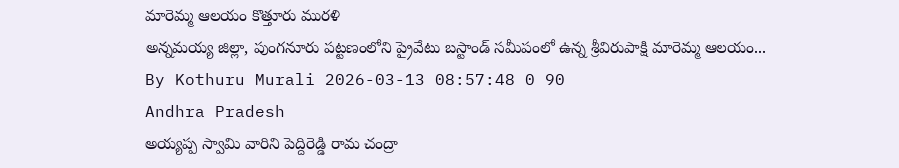మారెమ్మ ఆలయం కొత్తూరు మురళి
అన్నమయ్య జిల్లా, పుంగనూరు పట్టణంలోని ప్రైవేటు బస్టాండ్ సమీపంలో ఉన్న శ్రీవిరుపాక్షి మారెమ్మ ఆలయం...
By Kothuru Murali 2026-03-13 08:57:48 0 90
Andhra Pradesh
అయ్యప్ప స్వామి వారిని పెద్దిరెడ్డి రామ చంద్రా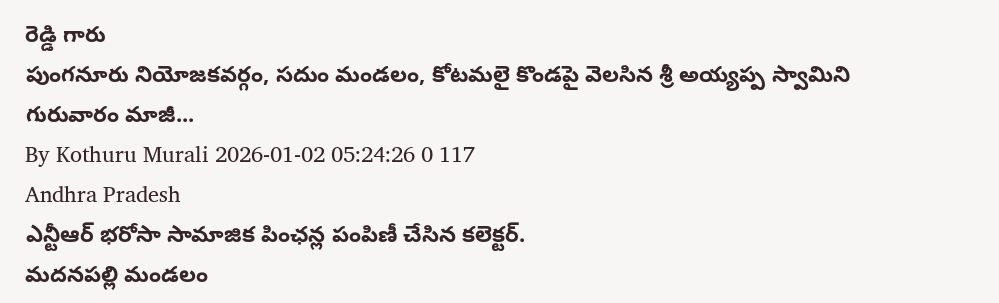రెడ్డి గారు
పుంగనూరు నియోజకవర్గం, సదుం మండలం, కోటమలై కొండపై వెలసిన శ్రీ అయ్యప్ప స్వామిని గురువారం మాజీ...
By Kothuru Murali 2026-01-02 05:24:26 0 117
Andhra Pradesh
ఎన్టీఆర్ భరోసా సామాజిక పింఛన్ల పంపిణీ చేసిన కలెక్టర్.
మదనపల్లి మండలం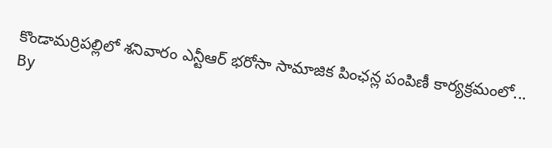కొండామర్రిపల్లిలో శనివారం ఎన్టీఆర్ భరోసా సామాజిక పింఛన్ల పంపిణీ కార్యక్రమంలో...
By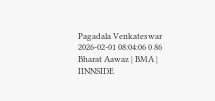Pagadala Venkateswar 2026-02-01 08:04:06 0 86
Bharat Aawaz | BMA | IINNSIDE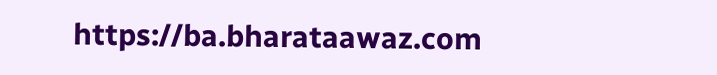https://ba.bharataawaz.com